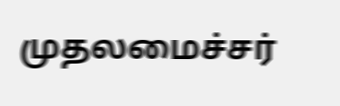முதலமைச்சர்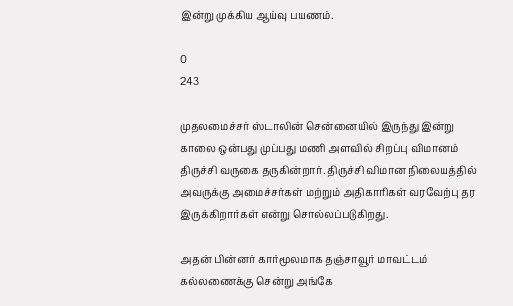இன்று முக்கிய ஆய்வு பயணம்.

0
243

முதலமைச்சர் ஸ்டாலின் சென்னையில் இருந்து இன்று காலை ஒன்பது முப்பது மணி அளவில் சிறப்பு விமானம் திருச்சி வருகை தருகின்றார். திருச்சி விமான நிலையத்தில் அவருக்கு அமைச்சர்கள் மற்றும் அதிகாரிகள் வரவேற்பு தர இருக்கிறார்கள் என்று சொல்லப்படுகிறது.

அதன் பின்னர் கார்மூலமாக தஞ்சாவூர் மாவட்டம் கல்லணைக்கு சென்று அங்கே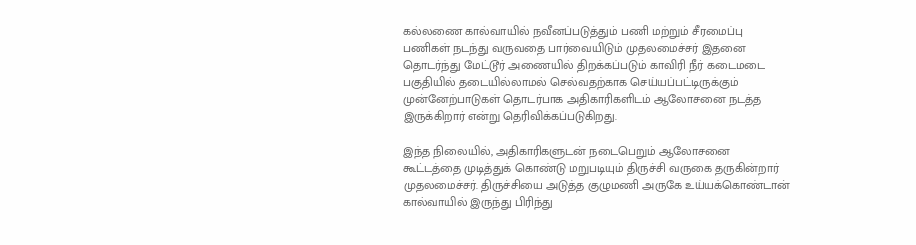கல்லணை கால்வாயில் நவீனப்படுத்தும் பணி மற்றும் சீரமைப்பு பணிகள் நடந்து வருவதை பார்வையிடும் முதலமைச்சர் இதனை தொடர்ந்து மேட்டூர் அணையில் திறக்கப்படும் காவிரி நீர் கடைமடை பகுதியில் தடையில்லாமல் செல்வதற்காக செய்யப்பட்டிருக்கும் முன்னேற்பாடுகள் தொடர்பாக அதிகாரிகளிடம் ஆலோசனை நடத்த இருக்கிறார் என்று தெரிவிக்கப்படுகிறது.

இந்த நிலையில், அதிகாரிகளுடன் நடைபெறும் ஆலோசனை கூட்டத்தை முடித்துக் கொண்டு மறுபடியும் திருச்சி வருகை தருகின்றார் முதலமைச்சர். திருச்சியை அடுத்த குழுமணி அருகே உய்யக்கொண்டான் கால்வாயில் இருந்து பிரிந்து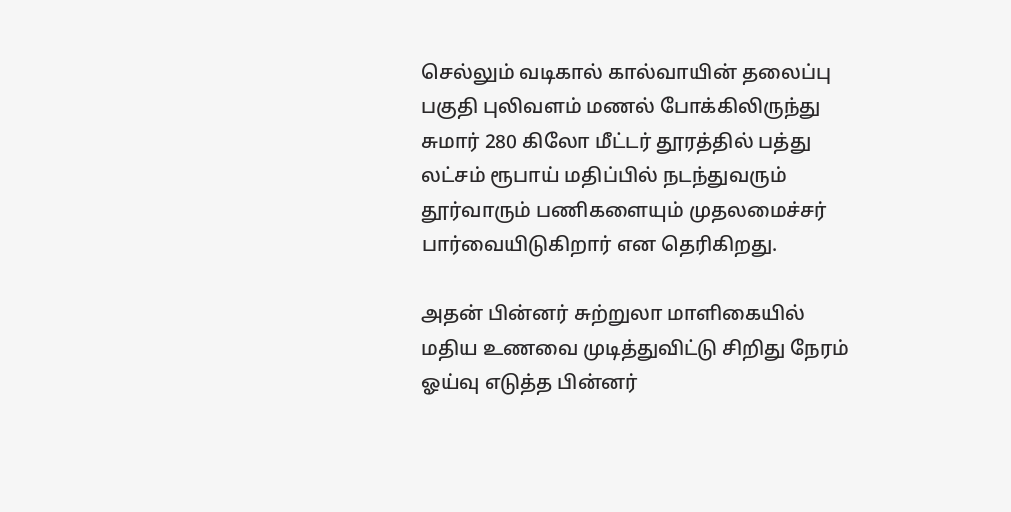செல்லும் வடிகால் கால்வாயின் தலைப்பு பகுதி புலிவளம் மணல் போக்கிலிருந்து சுமார் 280 கிலோ மீட்டர் தூரத்தில் பத்து லட்சம் ரூபாய் மதிப்பில் நடந்துவரும் தூர்வாரும் பணிகளையும் முதலமைச்சர் பார்வையிடுகிறார் என தெரிகிறது.

அதன் பின்னர் சுற்றுலா மாளிகையில் மதிய உணவை முடித்துவிட்டு சிறிது நேரம் ஓய்வு எடுத்த பின்னர்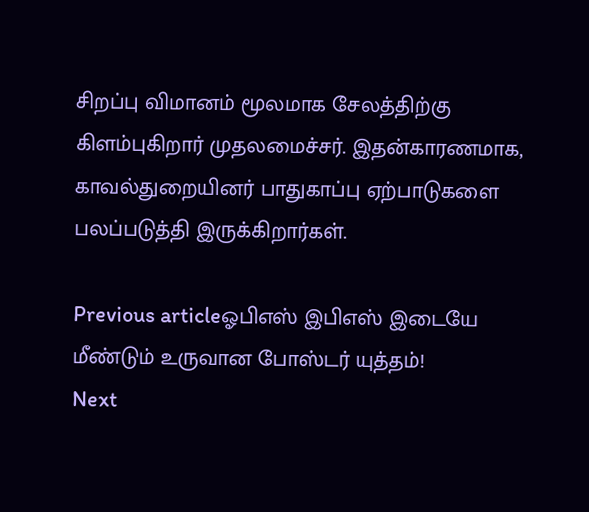சிறப்பு விமானம் மூலமாக சேலத்திற்கு கிளம்புகிறார் முதலமைச்சர். இதன்காரணமாக, காவல்துறையினர் பாதுகாப்பு ஏற்பாடுகளை பலப்படுத்தி இருக்கிறார்கள்.

Previous articleஓபிஎஸ் இபிஎஸ் இடையே மீண்டும் உருவான போஸ்டர் யுத்தம்!
Next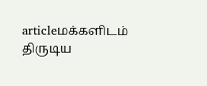articleமக்களிடம் திருடிய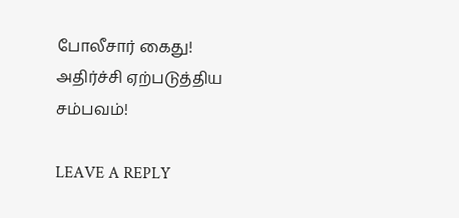போலீசார் கைது! அதிர்ச்சி ஏற்படுத்திய சம்பவம்!

LEAVE A REPLY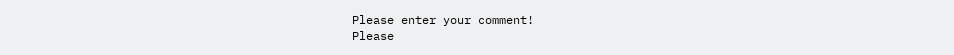Please enter your comment!
Please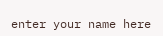enter your name here